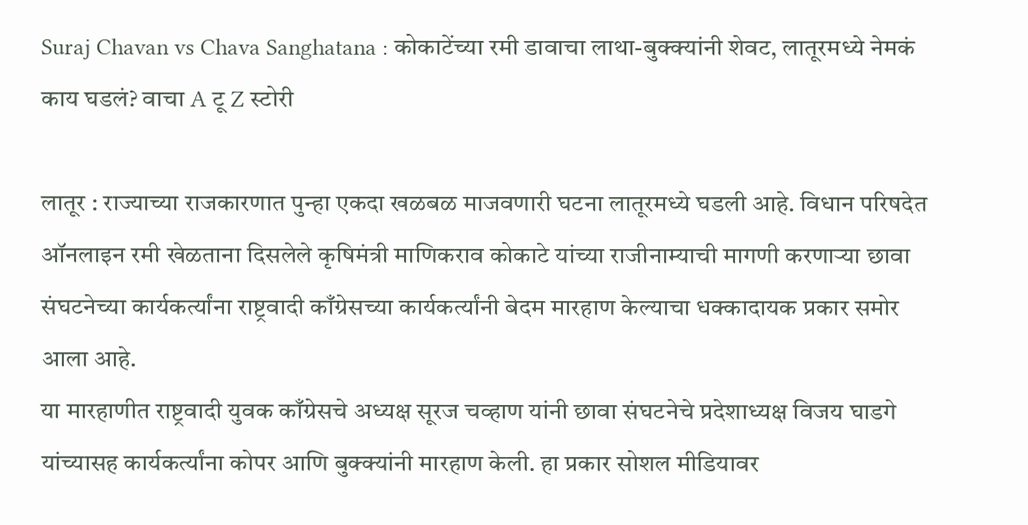Suraj Chavan vs Chava Sanghatana : कोकाटेंच्या रमी डावाचा लाथा-बुक्क्यांनी शेवट, लातूरमध्ये नेमकं काय घडलं? वाचा A टू Z स्टोरी

लातूर : राज्याच्या राजकारणात पुन्हा एकदा खळबळ माजवणारी घटना लातूरमध्ये घडली आहे. विधान परिषदेत ऑनलाइन रमी खेळताना दिसलेले कृषिमंत्री माणिकराव कोकाटे यांच्या राजीनाम्याची मागणी करणाऱ्या छावा संघटनेच्या कार्यकर्त्यांना राष्ट्रवादी काँग्रेसच्या कार्यकर्त्यांनी बेदम मारहाण केल्याचा धक्कादायक प्रकार समोर आला आहे.
या मारहाणीत राष्ट्रवादी युवक काँग्रेसचे अध्यक्ष सूरज चव्हाण यांनी छावा संघटनेचे प्रदेशाध्यक्ष विजय घाडगे यांच्यासह कार्यकर्त्यांना कोपर आणि बुक्क्यांनी मारहाण केली. हा प्रकार सोशल मीडियावर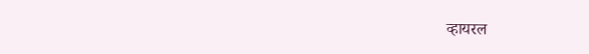व्हायरल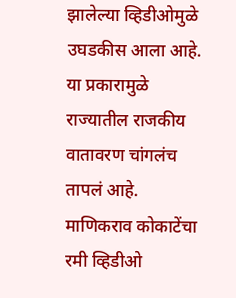झालेल्या व्हिडीओमुळे उघडकीस आला आहे. या प्रकारामुळे राज्यातील राजकीय वातावरण चांगलंच तापलं आहे.
माणिकराव कोकाटेंचा रमी व्हिडीओ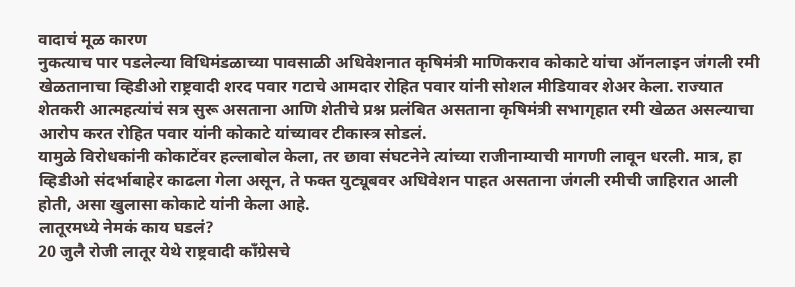वादाचं मूळ कारण
नुकत्याच पार पडलेल्या विधिमंडळाच्या पावसाळी अधिवेशनात कृषिमंत्री माणिकराव कोकाटे यांचा ऑनलाइन जंगली रमी खेळतानाचा व्हिडीओ राष्ट्रवादी शरद पवार गटाचे आमदार रोहित पवार यांनी सोशल मीडियावर शेअर केला. राज्यात शेतकरी आत्महत्यांचं सत्र सुरू असताना आणि शेतीचे प्रश्न प्रलंबित असताना कृषिमंत्री सभागृहात रमी खेळत असल्याचा आरोप करत रोहित पवार यांनी कोकाटे यांच्यावर टीकास्त्र सोडलं.
यामुळे विरोधकांनी कोकाटेंवर हल्लाबोल केला, तर छावा संघटनेने त्यांच्या राजीनाम्याची मागणी लावून धरली. मात्र, हा व्हिडीओ संदर्भाबाहेर काढला गेला असून, ते फक्त युट्यूबवर अधिवेशन पाहत असताना जंगली रमीची जाहिरात आली होती, असा खुलासा कोकाटे यांनी केला आहे.
लातूरमध्ये नेमकं काय घडलं?
20 जुलै रोजी लातूर येथे राष्ट्रवादी काँग्रेसचे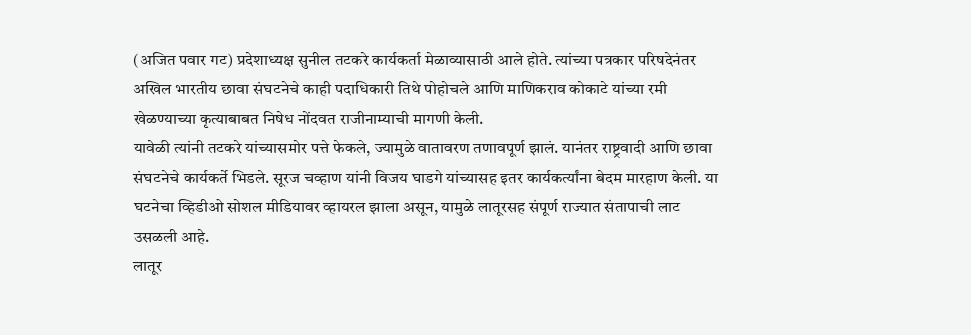(अजित पवार गट) प्रदेशाध्यक्ष सुनील तटकरे कार्यकर्ता मेळाव्यासाठी आले होते. त्यांच्या पत्रकार परिषदेनंतर अखिल भारतीय छावा संघटनेचे काही पदाधिकारी तिथे पोहोचले आणि माणिकराव कोकाटे यांच्या रमी खेळण्याच्या कृत्याबाबत निषेध नोंदवत राजीनाम्याची मागणी केली.
यावेळी त्यांनी तटकरे यांच्यासमोर पत्ते फेकले, ज्यामुळे वातावरण तणावपूर्ण झालं. यानंतर राष्ट्रवादी आणि छावा संघटनेचे कार्यकर्ते भिडले. सूरज चव्हाण यांनी विजय घाडगे यांच्यासह इतर कार्यकर्त्यांना बेदम मारहाण केली. या घटनेचा व्हिडीओ सोशल मीडियावर व्हायरल झाला असून, यामुळे लातूरसह संपूर्ण राज्यात संतापाची लाट उसळली आहे.
लातूर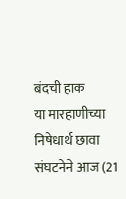बंदची हाक
या मारहाणीच्या निषेधार्थ छावा संघटनेने आज (21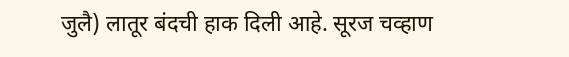जुलै) लातूर बंदची हाक दिली आहे. सूरज चव्हाण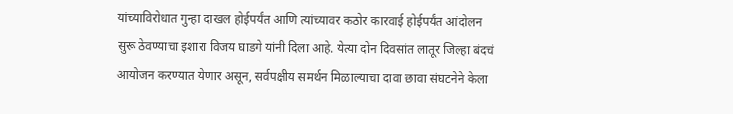यांच्याविरोधात गुन्हा दाखल होईपर्यंत आणि त्यांच्यावर कठोर कारवाई होईपर्यंत आंदोलन सुरू ठेवण्याचा इशारा विजय घाडगे यांनी दिला आहे. येत्या दोन दिवसांत लातूर जिल्हा बंदचं आयोजन करण्यात येणार असून, सर्वपक्षीय समर्थन मिळाल्याचा दावा छावा संघटनेने केला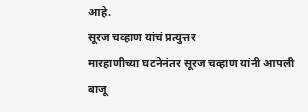आहे.
सूरज चव्हाण यांचं प्रत्युत्तर
मारहाणीच्या घटनेनंतर सूरज चव्हाण यांनी आपली बाजू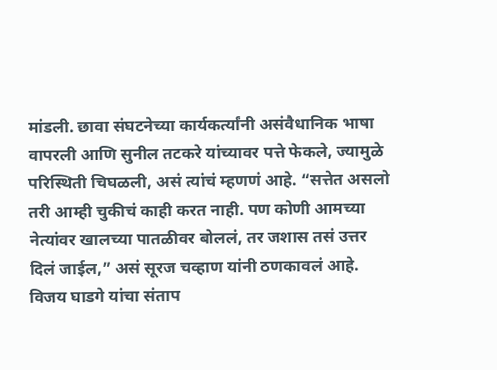मांडली. छावा संघटनेच्या कार्यकर्त्यांनी असंवैधानिक भाषा वापरली आणि सुनील तटकरे यांच्यावर पत्ते फेकले, ज्यामुळे परिस्थिती चिघळली, असं त्यांचं म्हणणं आहे. “सत्तेत असलो तरी आम्ही चुकीचं काही करत नाही. पण कोणी आमच्या नेत्यांवर खालच्या पातळीवर बोललं, तर जशास तसं उत्तर दिलं जाईल,” असं सूरज चव्हाण यांनी ठणकावलं आहे.
विजय घाडगे यांचा संताप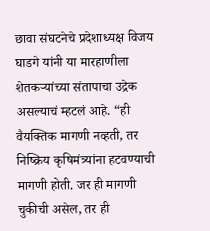छावा संघटनेचे प्रदेशाध्यक्ष विजय घाडगे यांनी या मारहाणीला शेतकऱ्यांच्या संतापाचा उद्रेक असल्याचं म्हटलं आहे. “ही वैयक्तिक मागणी नव्हती, तर निष्क्रिय कृषिमंत्र्यांना हटवण्याची मागणी होती. जर ही मागणी चुकीची असेल, तर ही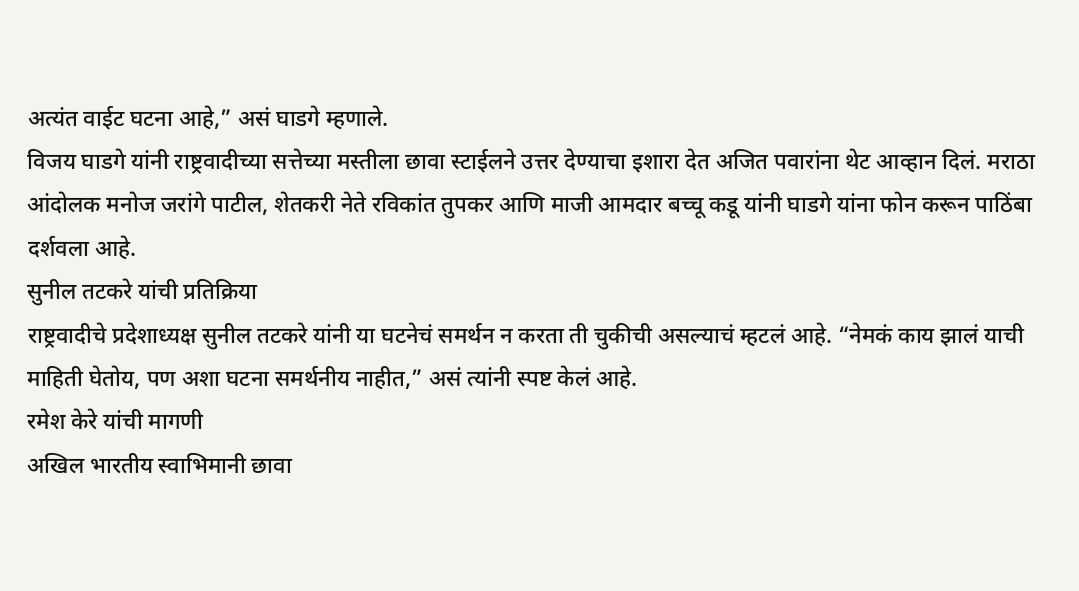अत्यंत वाईट घटना आहे,” असं घाडगे म्हणाले.
विजय घाडगे यांनी राष्ट्रवादीच्या सत्तेच्या मस्तीला छावा स्टाईलने उत्तर देण्याचा इशारा देत अजित पवारांना थेट आव्हान दिलं. मराठा आंदोलक मनोज जरांगे पाटील, शेतकरी नेते रविकांत तुपकर आणि माजी आमदार बच्चू कडू यांनी घाडगे यांना फोन करून पाठिंबा दर्शवला आहे.
सुनील तटकरे यांची प्रतिक्रिया
राष्ट्रवादीचे प्रदेशाध्यक्ष सुनील तटकरे यांनी या घटनेचं समर्थन न करता ती चुकीची असल्याचं म्हटलं आहे. “नेमकं काय झालं याची माहिती घेतोय, पण अशा घटना समर्थनीय नाहीत,” असं त्यांनी स्पष्ट केलं आहे.
रमेश केरे यांची मागणी
अखिल भारतीय स्वाभिमानी छावा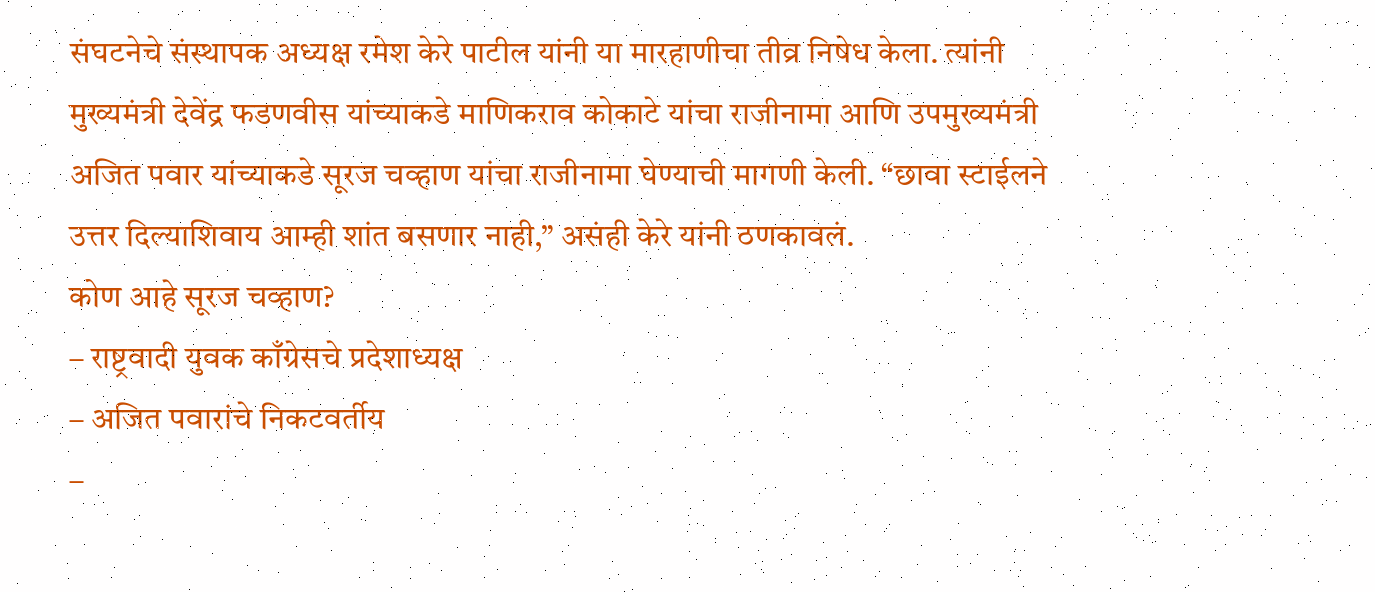संघटनेचे संस्थापक अध्यक्ष रमेश केरे पाटील यांनी या मारहाणीचा तीव्र निषेध केला. त्यांनी मुख्यमंत्री देवेंद्र फडणवीस यांच्याकडे माणिकराव कोकाटे यांचा राजीनामा आणि उपमुख्यमंत्री अजित पवार यांच्याकडे सूरज चव्हाण यांचा राजीनामा घेण्याची मागणी केली. “छावा स्टाईलने उत्तर दिल्याशिवाय आम्ही शांत बसणार नाही,” असंही केरे यांनी ठणकावलं.
कोण आहे सूरज चव्हाण?
– राष्ट्रवादी युवक काँग्रेसचे प्रदेशाध्यक्ष
– अजित पवारांचे निकटवर्तीय
–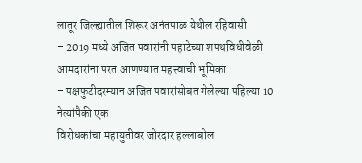लातूर जिल्ह्यातील शिरूर अनंतपाळ येथील रहिवासी
– 2019 मध्ये अजित पवारांनी पहाटेच्या शपथविधीवेळी आमदारांना परत आणण्यात महत्त्वाची भूमिका
– पक्षफुटीदरम्यान अजित पवारांसोबत गेलेल्या पहिल्या 10 नेत्यांपैकी एक
विरोधकांचा महायुतीवर जोरदार हल्लाबोल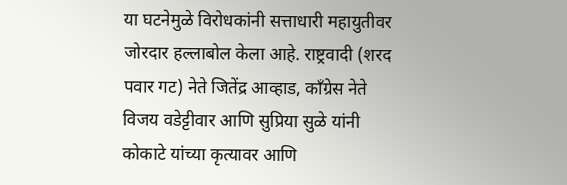या घटनेमुळे विरोधकांनी सत्ताधारी महायुतीवर जोरदार हल्लाबोल केला आहे. राष्ट्रवादी (शरद पवार गट) नेते जितेंद्र आव्हाड, काँग्रेस नेते विजय वडेट्टीवार आणि सुप्रिया सुळे यांनी कोकाटे यांच्या कृत्यावर आणि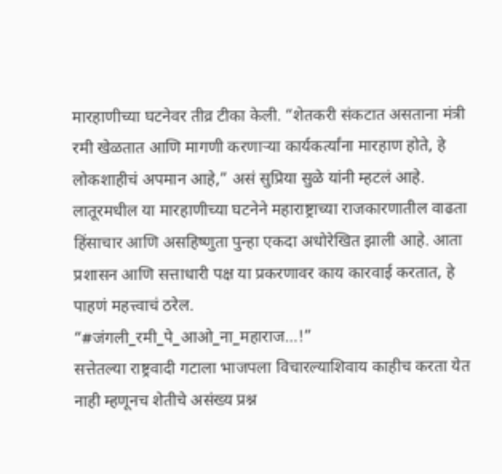मारहाणीच्या घटनेवर तीव्र टीका केली. “शेतकरी संकटात असताना मंत्री रमी खेळतात आणि मागणी करणाऱ्या कार्यकर्त्यांना मारहाण होते, हे लोकशाहीचं अपमान आहे,” असं सुप्रिया सुळे यांनी म्हटलं आहे.
लातूरमधील या मारहाणीच्या घटनेने महाराष्ट्राच्या राजकारणातील वाढता हिंसाचार आणि असहिष्णुता पुन्हा एकदा अधोरेखित झाली आहे. आता प्रशासन आणि सत्ताधारी पक्ष या प्रकरणावर काय कारवाई करतात, हे पाहणं महत्त्वाचं ठरेल.
“#जंगली_रमी_पे_आओ_ना_महाराज…!”
सत्तेतल्या राष्ट्रवादी गटाला भाजपला विचारल्याशिवाय काहीच करता येत नाही म्हणूनच शेतीचे असंख्य प्रश्न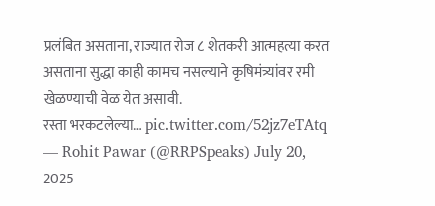प्रलंबित असताना, राज्यात रोज ८ शेतकरी आत्महत्या करत असताना सुद्धा काही कामच नसल्याने कृषिमंत्र्यांवर रमी खेळण्याची वेळ येत असावी.
रस्ता भरकटलेल्या… pic.twitter.com/52jz7eTAtq
— Rohit Pawar (@RRPSpeaks) July 20, 2025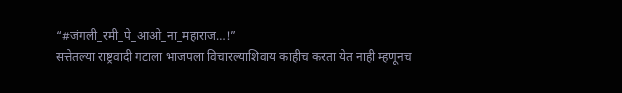“#जंगली_रमी_पे_आओ_ना_महाराज…!”
सत्तेतल्या राष्ट्रवादी गटाला भाजपला विचारल्याशिवाय काहीच करता येत नाही म्हणूनच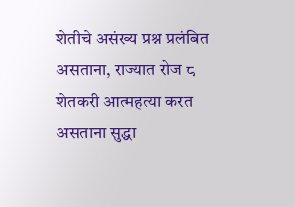शेतीचे असंख्य प्रश्न प्रलंबित असताना, राज्यात रोज ८ शेतकरी आत्महत्या करत असताना सुद्धा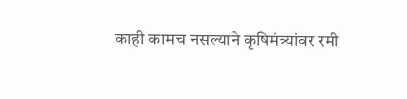काही कामच नसल्याने कृषिमंत्र्यांवर रमी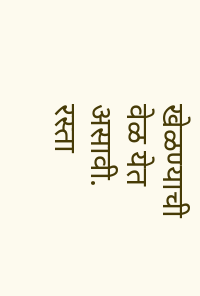खेळण्याची वेळ येत असावी.
रस्ता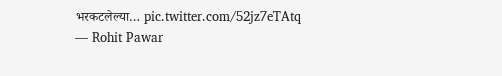भरकटलेल्या… pic.twitter.com/52jz7eTAtq
— Rohit Pawar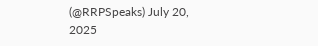(@RRPSpeaks) July 20, 2025